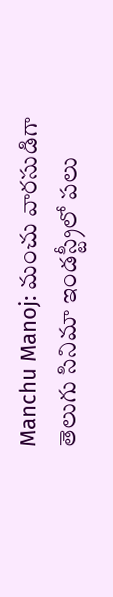Manchu Manoj: మంచు వారసుడిగా తెలుగు సినిమా ఇండస్ట్రీలో పలు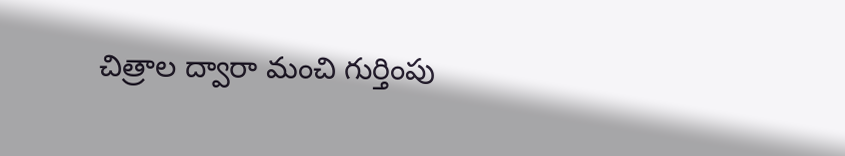చిత్రాల ద్వారా మంచి గుర్తింపు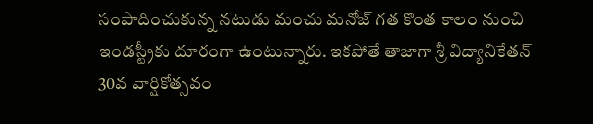సంపాదించుకున్న నటుడు మంచు మనోజ్ గత కొంత కాలం నుంచి ఇండస్ట్రీకు దూరంగా ఉంటున్నారు. ఇకపోతే తాజాగా శ్రీ విద్యానికేతన్ 30వ వార్షికోత్సవం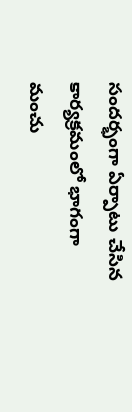సందర్భంగా ఏర్పాటు చేసిన కార్యక్రమంలో భాగంగా మంచు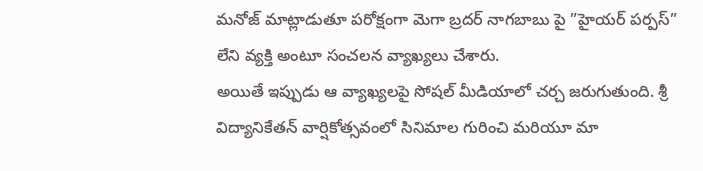మనోజ్ మాట్లాడుతూ పరోక్షంగా మెగా బ్రదర్ నాగబాబు పై ”హైయర్ పర్పస్” లేని వ్యక్తి అంటూ సంచలన వ్యాఖ్యలు చేశారు.
అయితే ఇప్పుడు ఆ వ్యాఖ్యలపై సోషల్ మీడియాలో చర్చ జరుగుతుంది. శ్రీ విద్యానికేతన్ వార్షికోత్సవంలో సినిమాల గురించి మరియూ మా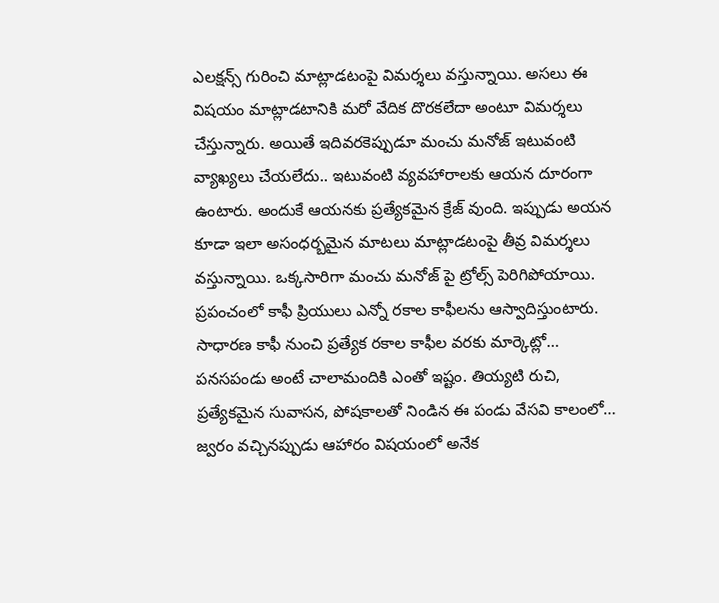ఎలక్షన్స్ గురించి మాట్లాడటంపై విమర్శలు వస్తున్నాయి. అసలు ఈ విషయం మాట్లాడటానికి మరో వేదిక దొరకలేదా అంటూ విమర్శలు చేస్తున్నారు. అయితే ఇదివరకెప్పుడూ మంచు మనోజ్ ఇటువంటి వ్యాఖ్యలు చేయలేదు.. ఇటువంటి వ్యవహారాలకు ఆయన దూరంగా ఉంటారు. అందుకే ఆయనకు ప్రత్యేకమైన క్రేజ్ వుంది. ఇప్పుడు అయన కూడా ఇలా అసంధర్బమైన మాటలు మాట్లాడటంపై తీవ్ర విమర్శలు వస్తున్నాయి. ఒక్కసారిగా మంచు మనోజ్ పై ట్రోల్స్ పెరిగిపోయాయి.
ప్రపంచంలో కాఫీ ప్రియులు ఎన్నో రకాల కాఫీలను ఆస్వాదిస్తుంటారు. సాధారణ కాఫీ నుంచి ప్రత్యేక రకాల కాఫీల వరకు మార్కెట్లో…
పనసపండు అంటే చాలామందికి ఎంతో ఇష్టం. తియ్యటి రుచి, ప్రత్యేకమైన సువాసన, పోషకాలతో నిండిన ఈ పండు వేసవి కాలంలో…
జ్వరం వచ్చినప్పుడు ఆహారం విషయంలో అనేక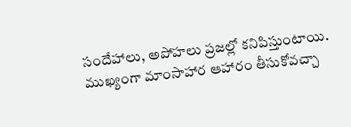సందేహాలు, అపోహలు ప్రజల్లో కనిపిస్తుంటాయి. ముఖ్యంగా మాంసాహార ఆహారం తీసుకోవచ్చా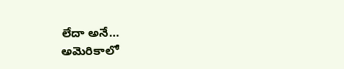లేదా అనే…
అమెరికాలో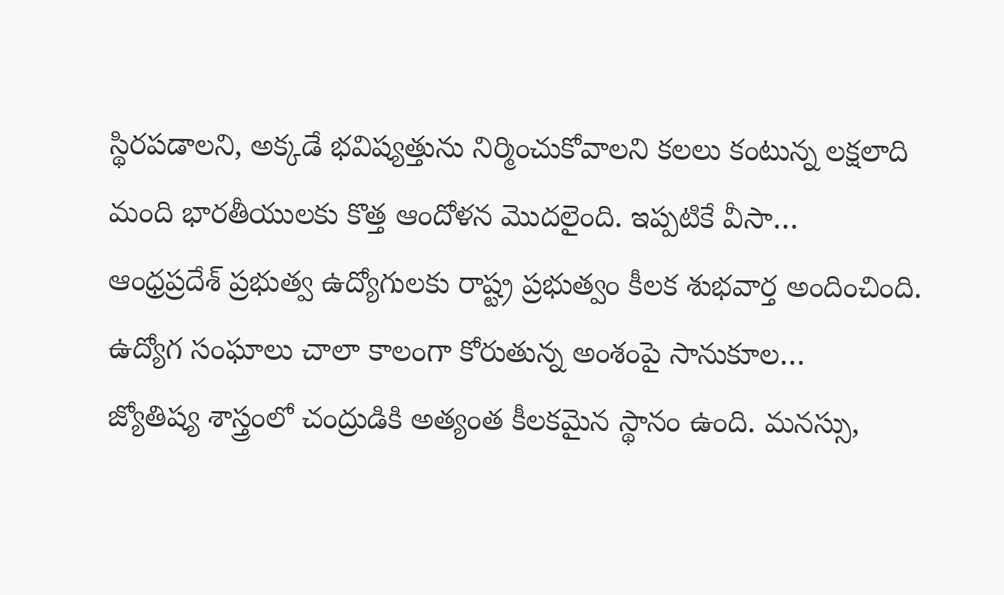స్థిరపడాలని, అక్కడే భవిష్యత్తును నిర్మించుకోవాలని కలలు కంటున్న లక్షలాది మంది భారతీయులకు కొత్త ఆందోళన మొదలైంది. ఇప్పటికే వీసా…
ఆంధ్రప్రదేశ్ ప్రభుత్వ ఉద్యోగులకు రాష్ట్ర ప్రభుత్వం కీలక శుభవార్త అందించింది. ఉద్యోగ సంఘాలు చాలా కాలంగా కోరుతున్న అంశంపై సానుకూల…
జ్యోతిష్య శాస్త్రంలో చంద్రుడికి అత్యంత కీలకమైన స్థానం ఉంది. మనస్సు,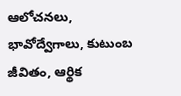ఆలోచనలు, భావోద్వేగాలు, కుటుంబ జీవితం, ఆర్థిక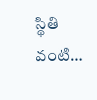స్థితి వంటి…